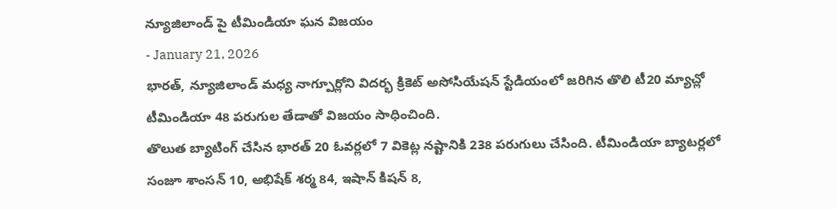న్యూజిలాండ్ పై టీమిండియా ఘన విజయం
- January 21, 2026
భారత్, న్యూజిలాండ్ మధ్య నాగ్పూర్లోని విదర్భ క్రికెట్ అసోసియేషన్ స్టేడియంలో జరిగిన తొలి టీ20 మ్యాచ్లో టీమిండియా 48 పరుగుల తేడాతో విజయం సాధించింది.
తొలుత బ్యాటింగ్ చేసిన భారత్ 20 ఓవర్లలో 7 వికెట్ల నష్టానికి 238 పరుగులు చేసింది. టీమిండియా బ్యాటర్లలో సంజూ శాంసన్ 10, అభిషేక్ శర్మ 84, ఇషాన్ కిషన్ 8,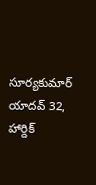సూర్యకుమార్ యాదవ్ 32, హార్దిక్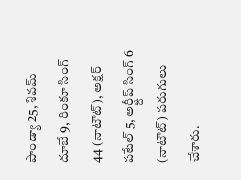పాండ్యా 25, శివమ్ దూబే 9, రింకూ సింగ్ 44 (నాటౌట్), అక్షర్ పటేల్ 5, అర్ష్దీప్ సింగ్ 6 (నాటౌట్) పరుగులు చేశారు.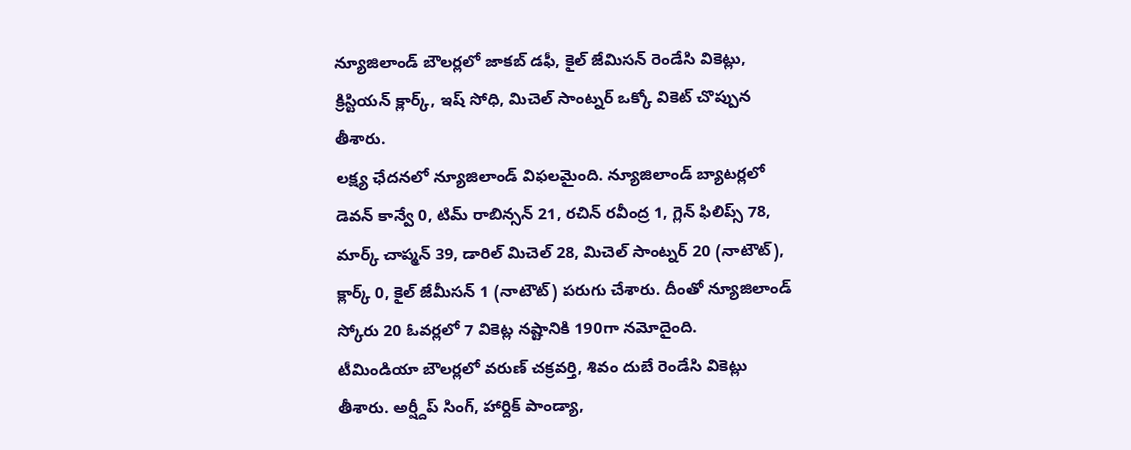న్యూజిలాండ్ బౌలర్లలో జాకబ్ డఫీ, కైల్ జేమిసన్ రెండేసి వికెట్లు, క్రిస్టియన్ క్లార్క్, ఇష్ సోధి, మిచెల్ సాంట్నర్ ఒక్కో వికెట్ చొప్పున తీశారు.
లక్ష్య ఛేదనలో న్యూజిలాండ్ విఫలమైంది. న్యూజిలాండ్ బ్యాటర్లలో డెవన్ కాన్వే 0, టిమ్ రాబిన్సన్ 21, రచిన్ రవీంద్ర 1, గ్లెన్ ఫిలిప్స్ 78, మార్క్ చాప్మన్ 39, డారిల్ మిచెల్ 28, మిచెల్ సాంట్నర్ 20 (నాటౌట్), క్లార్క్ 0, కైల్ జేమీసన్ 1 (నాటౌట్) పరుగు చేశారు. దీంతో న్యూజిలాండ్ స్కోరు 20 ఓవర్లలో 7 వికెట్ల నష్టానికి 190గా నమోదైంది.
టీమిండియా బౌలర్లలో వరుణ్ చక్రవర్తి, శివం దుబే రెండేసి వికెట్లు తీశారు. అర్ష్దీప్ సింగ్, హార్దిక్ పాండ్యా,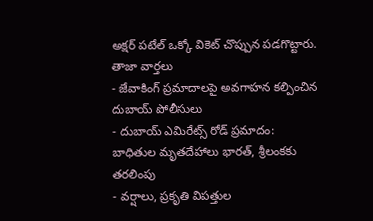అక్షర్ పటేల్ ఒక్కో వికెట్ చొప్పున పడగొట్టారు.
తాజా వార్తలు
- జేవాకింగ్ ప్రమాదాలపై అవగాహన కల్పించిన దుబాయ్ పోలీసులు
- దుబాయ్ ఎమిరేట్స్ రోడ్ ప్రమాదం: బాధితుల మృతదేహాలు భారత్, శ్రీలంకకు తరలింపు
- వర్షాలు, ప్రకృతి విపత్తుల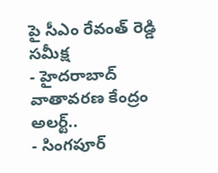పై సీఎం రేవంత్ రెడ్డి సమీక్ష
- హైదరాబాద్ వాతావరణ కేంద్రం అలర్ట్..
- సింగపూర్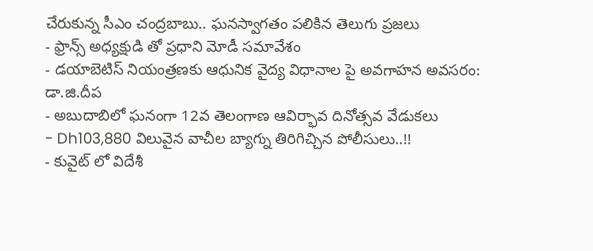చేరుకున్న సీఎం చంద్రబాబు.. ఘనస్వాగతం పలికిన తెలుగు ప్రజలు
- ఫ్రాన్స్ అధ్యక్షుడి తో ప్రధాని మోడీ సమావేశం
- డయాబెటిస్ నియంత్రణకు ఆధునిక వైద్య విధానాల పై అవగాహన అవసరం: డా.జి.దీప
- అబుదాబిలో ఘనంగా 12వ తెలంగాణ ఆవిర్భావ దినోత్సవ వేడుకలు
- Dh103,880 విలువైన వాచీల బ్యాగ్ను తిరిగిచ్చిన పోలీసులు..!!
- కువైట్ లో విదేశీ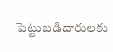పెట్టుబడిదారులకు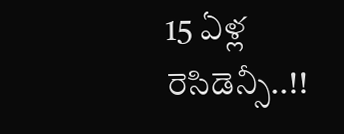15 ఏళ్ల రెసిడెన్సీ..!!